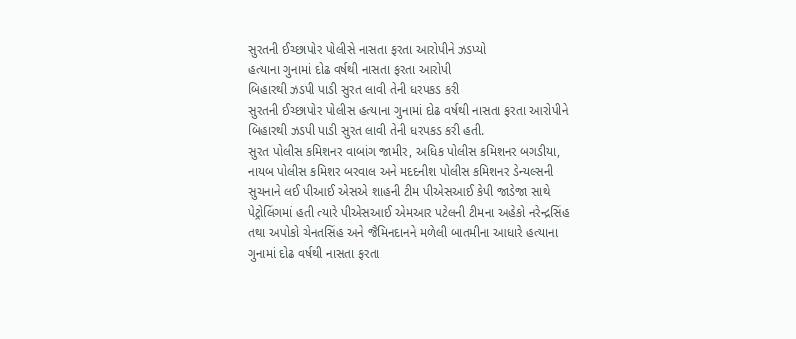સુરતની ઈચ્છાપોર પોલીસે નાસતા ફરતા આરોપીને ઝડપ્યો
હત્યાના ગુનામાં દોઢ વર્ષથી નાસતા ફરતા આરોપી
બિહારથી ઝડપી પાડી સુરત લાવી તેની ધરપકડ કરી
સુરતની ઈચ્છાપોર પોલીસ હત્યાના ગુનામાં દોઢ વર્ષથી નાસતા ફરતા આરોપીને બિહારથી ઝડપી પાડી સુરત લાવી તેની ધરપકડ કરી હતી.
સુરત પોલીસ કમિશનર વાબાંગ જામીર, અધિક પોલીસ કમિશનર બગડીયા, નાયબ પોલીસ કમિશર બરવાલ અને મદદનીશ પોલીસ કમિશનર ડેન્યલ્સની સુચનાને લઈ પીઆઈ એસએ શાહની ટીમ પીએસઆઈ કેપી જાડેજા સાથે પેટ્રોલિંગમાં હતી ત્યારે પીએસઆઈ એમઆર પટેલની ટીમના અહેકો નરેન્દ્રસિંહ તથા અપોકો ચેનતસિંહ અને જૈમિનદાનને મળેલી બાતમીના આધારે હત્યાના ગુનામાં દોઢ વર્ષથી નાસતા ફરતા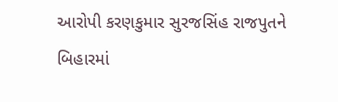આરોપી કરણકુમાર સુરજસિંહ રાજપુતને બિહારમાં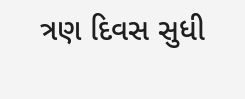ત્રણ દિવસ સુધી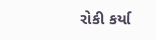રોકી કર્યા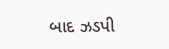બાદ ઝડપી